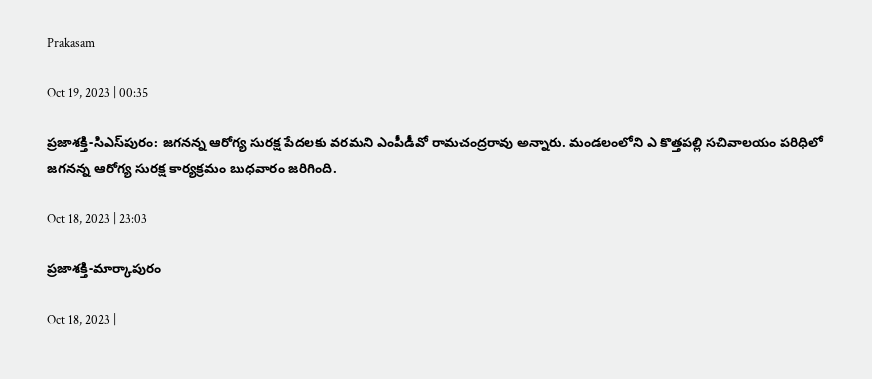Prakasam

Oct 19, 2023 | 00:35

ప్రజాశక్తి-సిఎస్‌పురం: జగనన్న ఆరోగ్య సురక్ష పేదలకు వరమని ఎంపీడీవో రామచంద్రరావు అన్నారు. మండలంలోని ఎ కొత్తపల్లి సచివాలయం పరిధిలో జగనన్న ఆరోగ్య సురక్ష కార్యక్రమం బుధవారం జరిగింది.

Oct 18, 2023 | 23:03

ప్రజాశక్తి-మార్కాపురం

Oct 18, 2023 |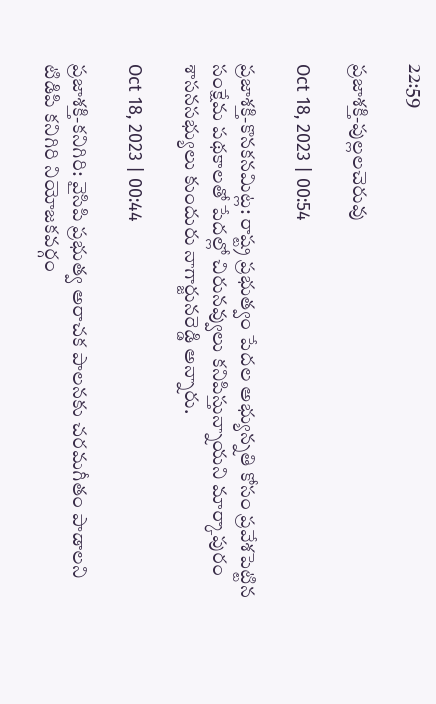22:59

ప్రజాశక్తి-పుల్లలచెరువు

Oct 18, 2023 | 00:54

ప్రజాశక్తి-కొనకనమిట్ల: రాష్ట్ర ప్రభుత్వం పేదల అభ్యున్నతి కోసం ప్రవేశపెట్టిన సంక్షేమ పథకాలతో పేదల్లో చిరునవ్వులు కనిపిస్తున్నాయని మార్కాపురం శాసనసభ్యులు కుందురు నాగార్జునరెడ్డి అన్నారు.

Oct 18, 2023 | 00:44

ప్రజాశక్తి-కనిగిరి: వైసిపి ప్రభుత్వ అరాచక పాలనకు చరమగీతం పాడాలని టిడిపి కనిగిరి నియోజకవర్గం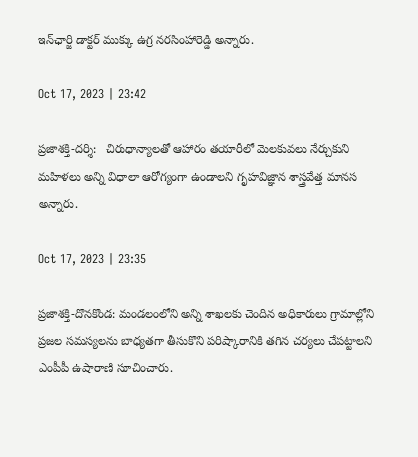ఇన్‌ఛార్జి డాక్టర్‌ ముక్కు ఉగ్ర నరసింహారెడ్డి అన్నారు.

Oct 17, 2023 | 23:42

ప్రజాశక్తి-దర్శి:   చిరుధాన్యాలతో ఆహారం తయారీలో మెలకువలు నేర్చుకుని మహిళలు అన్ని విధాలా ఆరోగ్యంగా ఉండాలని గృహవిజ్ఞాన శాస్త్రవేత్త మానస అన్నారు.

Oct 17, 2023 | 23:35

ప్రజాశక్తి-దొనకొండ: మండలంలోని అన్ని శాఖలకు చెందిన అధికారులు గ్రామాల్లోని ప్రజల సమస్యలను బాధ్యతగా తీసుకొని పరిష్కారానికి తగిన చర్యలు చేపట్టాలని ఎంపీపీ ఉషారాణి సూచించారు.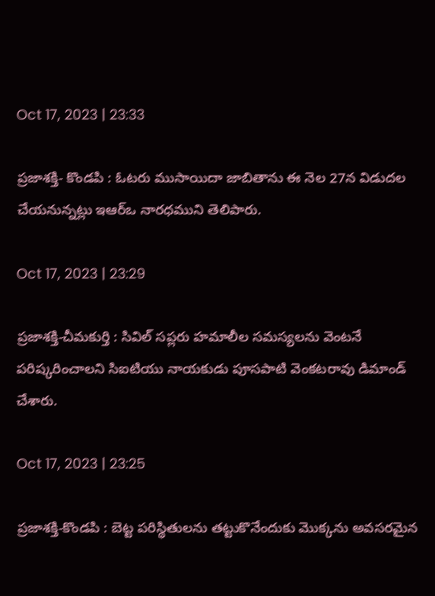Oct 17, 2023 | 23:33

ప్రజాశక్తి- కొండపి : ఓటరు ముసాయిదా జాబితాను ఈ నెల 27న విడుదల చేయనున్నట్లు ఇఆర్‌ఒ నారధముని తెలిపారు.

Oct 17, 2023 | 23:29

ప్రజాశక్తి-చీమకుర్తి : సివిల్‌ సప్లరు హమాలీల సమస్యలను వెంటనే పరిష్కరించాలని సిఐటియు నాయకుడు పూసపాటి వెంకటరావు డిమాండ్‌ చేశారు.

Oct 17, 2023 | 23:25

ప్రజాశక్తి-కొండపి : బెట్ట పరిస్థితులను తట్టుకొనేందుకు మొక్కను అవసరమైన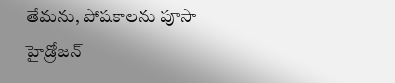తేమను, పోషకాలను పూసా హైడ్రోజన్‌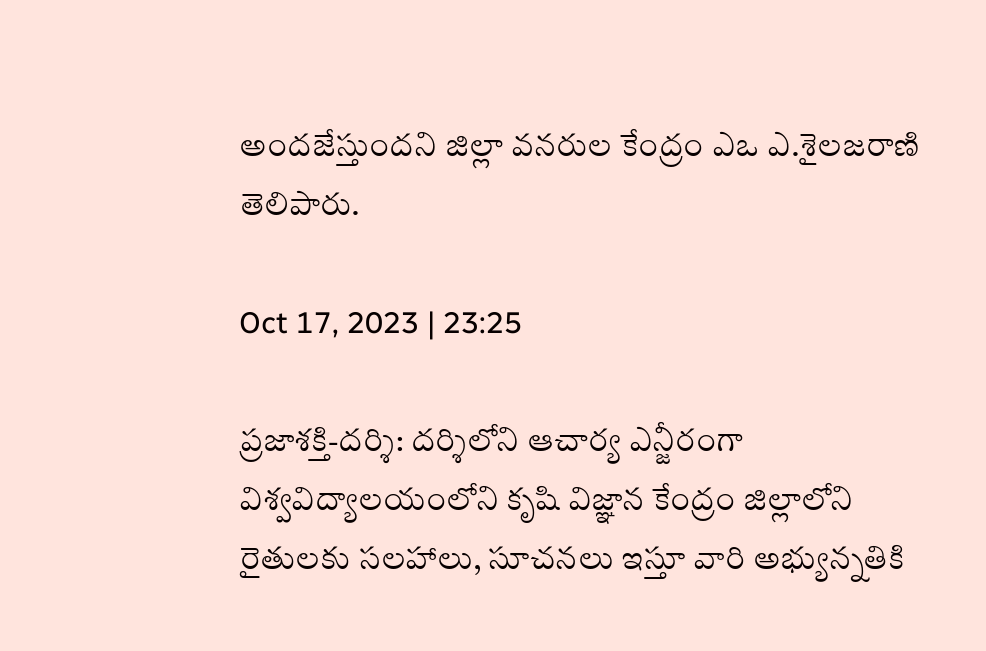అందజేస్తుందని జిల్లా వనరుల కేంద్రం ఎఒ ఎ.శైలజరాణి తెలిపారు.

Oct 17, 2023 | 23:25

ప్రజాశక్తి-దర్శి: దర్శిలోని ఆచార్య ఎన్జీరంగా విశ్వవిద్యాలయంలోని కృషి విజ్ఞాన కేంద్రం జిల్లాలోని రైతులకు సలహాలు, సూచనలు ఇస్తూ వారి అభ్యున్నతికి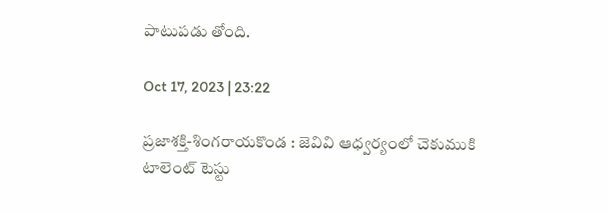పాటుపడు తోంది.

Oct 17, 2023 | 23:22

ప్రజాశక్తి-శింగరాయకొండ : జెవివి ఆధ్వర్యంలో చెకుముకి టాలెంట్‌ టెస్టు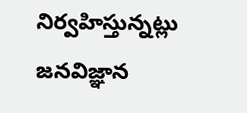నిర్వహిస్తున్నట్లు జనవిజ్ఞాన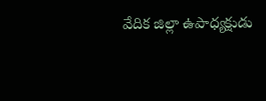వేదిక జిల్లా ఉపాధ్యక్షుడు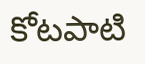కోటపాటి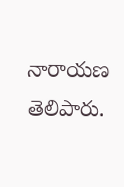నారాయణ తెలిపారు.